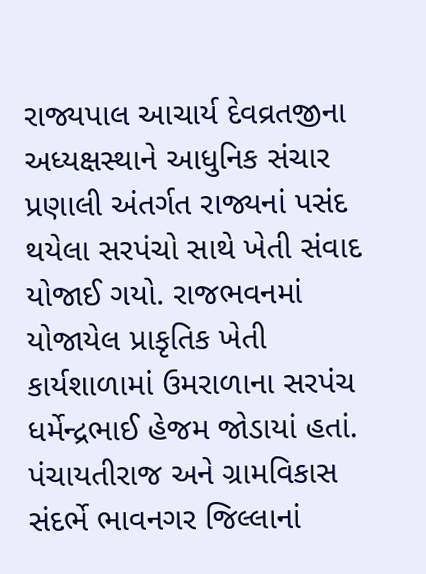રાજ્યપાલ આચાર્ય દેવવ્રતજીના અધ્યક્ષસ્થાને આધુનિક સંચાર પ્રણાલી અંતર્ગત રાજ્યનાં પસંદ થયેલા સરપંચો સાથે ખેતી સંવાદ યોજાઈ ગયો. રાજભવનમાં યોજાયેલ પ્રાકૃતિક ખેતી કાર્યશાળામાં ઉમરાળાના સરપંચ ધર્મેન્દ્રભાઈ હેજમ જોડાયાં હતાં.
પંચાયતીરાજ અને ગ્રામવિકાસ સંદર્ભે ભાવનગર જિલ્લાનાં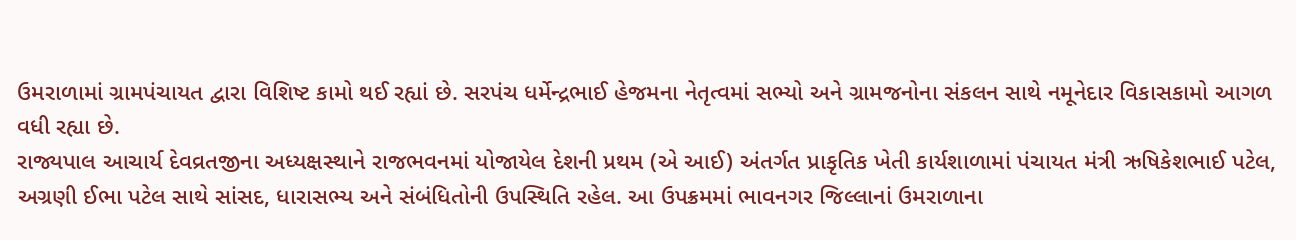ઉમરાળામાં ગ્રામપંચાયત દ્વારા વિશિષ્ટ કામો થઈ રહ્યાં છે. સરપંચ ધર્મેન્દ્રભાઈ હેજમના નેતૃત્વમાં સભ્યો અને ગ્રામજનોના સંકલન સાથે નમૂનેદાર વિકાસકામો આગળ વધી રહ્યા છે.
રાજ્યપાલ આચાર્ય દેવવ્રતજીના અધ્યક્ષસ્થાને રાજભવનમાં યોજાયેલ દેશની પ્રથમ (એ આઈ) અંતર્ગત પ્રાકૃતિક ખેતી કાર્યશાળામાં પંચાયત મંત્રી ઋષિકેશભાઈ પટેલ, અગ્રણી ઈભા પટેલ સાથે સાંસદ, ધારાસભ્ય અને સંબંધિતોની ઉપસ્થિતિ રહેલ. આ ઉપક્રમમાં ભાવનગર જિલ્લાનાં ઉમરાળાના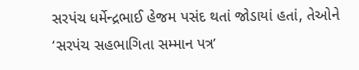સરપંચ ધર્મેન્દ્રભાઈ હેજમ પસંદ થતાં જોડાયાં હતાં, તેઓને ‘સરપંચ સહભાગિતા સમ્માન પત્ર’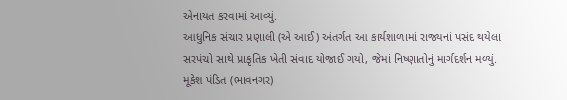એનાયત કરવામાં આવ્યું.
આધુનિક સંચાર પ્રણાલી (એ આઈ) અંતર્ગત આ કાર્યશાળામાં રાજ્યનાં પસંદ થયેલા સરપંચો સાથે પ્રાકૃતિક ખેતી સંવાદ યોજાઈ ગયો, જેમાં નિષ્ણાતોનું માર્ગદર્શન મળ્યું.
મૂકેશ પંડિત (ભાવનગર)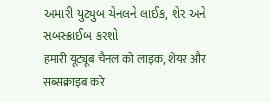અમારી યુટ્યુબ ચેનલને લાઈક, શેર અને સબસ્ક્રાઈબ કરશો
हमारी यूट्यूब चैनल को लाइक, शेयर और सब्सक्राइब करे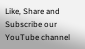Like, Share and Subscribe our YouTube channel